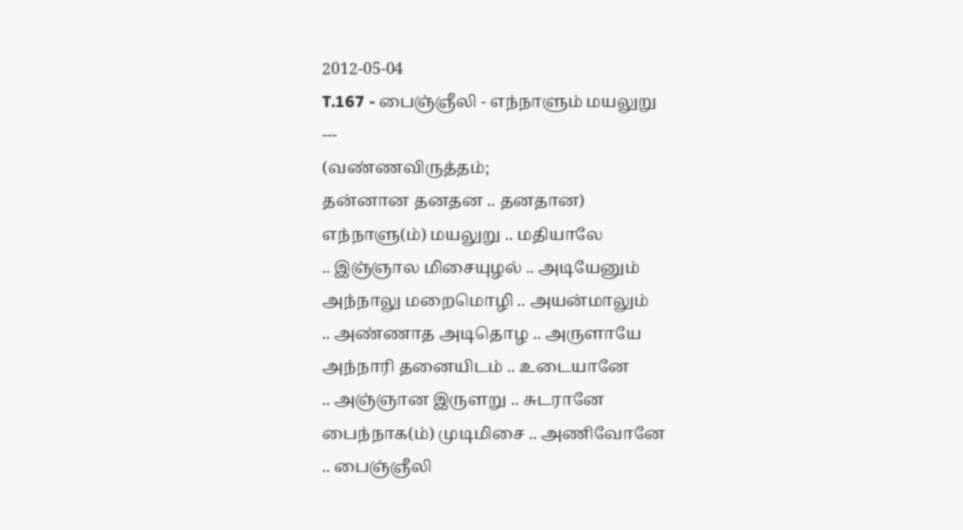2012-05-04
T.167 - பைஞ்ஞீலி - எந்நாளும் மயலுறு
---
(வண்ணவிருத்தம்;
தன்னான தனதன .. தனதான)
எந்நாளு(ம்) மயலுறு .. மதியாலே
.. இஞ்ஞால மிசையுழல் .. அடியேனும்
அந்நாலு மறைமொழி .. அயன்மாலும்
.. அண்ணாத அடிதொழ .. அருளாயே
அந்நாரி தனையிடம் .. உடையானே
.. அஞ்ஞான இருளறு .. சுடரானே
பைந்நாக(ம்) முடிமிசை .. அணிவோனே
.. பைஞ்ஞீலி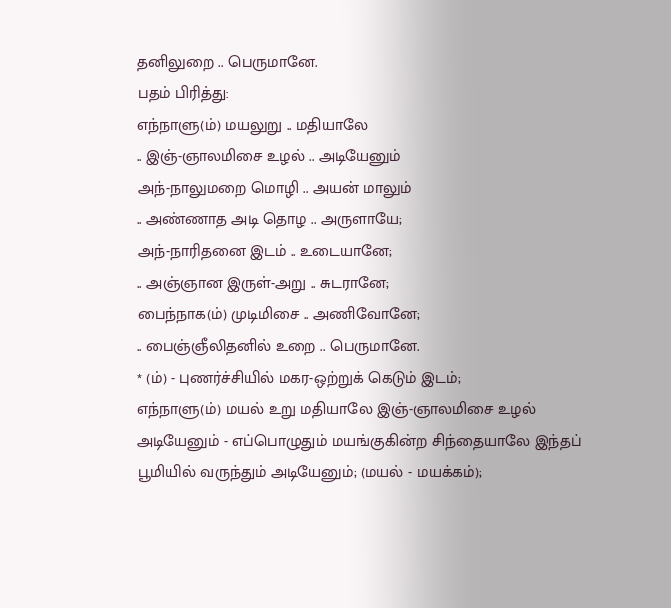தனிலுறை .. பெருமானே.
பதம் பிரித்து:
எந்நாளு(ம்) மயலுறு .. மதியாலே
.. இஞ்-ஞாலமிசை உழல் .. அடியேனும்
அந்-நாலுமறை மொழி .. அயன் மாலும்
.. அண்ணாத அடி தொழ .. அருளாயே;
அந்-நாரிதனை இடம் .. உடையானே;
.. அஞ்ஞான இருள்-அறு .. சுடரானே;
பைந்நாக(ம்) முடிமிசை .. அணிவோனே;
.. பைஞ்ஞீலிதனில் உறை .. பெருமானே.
* (ம்) - புணர்ச்சியில் மகர-ஒற்றுக் கெடும் இடம்;
எந்நாளு(ம்) மயல் உறு மதியாலே இஞ்-ஞாலமிசை உழல் அடியேனும் - எப்பொழுதும் மயங்குகின்ற சிந்தையாலே இந்தப் பூமியில் வருந்தும் அடியேனும்; (மயல் - மயக்கம்);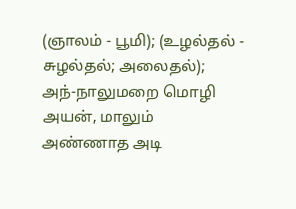(ஞாலம் - பூமி); (உழல்தல் - சுழல்தல்; அலைதல்);
அந்-நாலுமறை மொழி அயன், மாலும் அண்ணாத அடி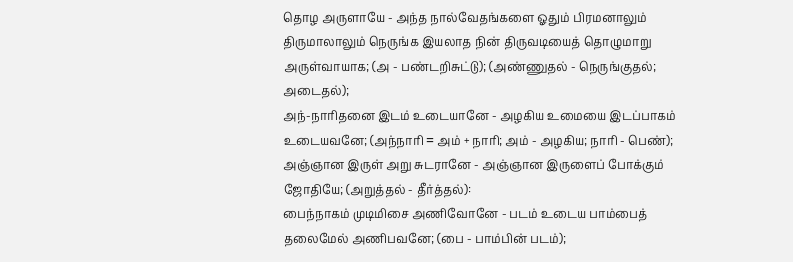தொழ அருளாயே - அந்த நால்வேதங்களை ஓதும் பிரமனாலும் திருமாலாலும் நெருங்க இயலாத நின் திருவடியைத் தொழுமாறு அருள்வாயாக; (அ - பண்டறிசுட்டு); (அண்ணுதல் - நெருங்குதல்; அடைதல்);
அந்-நாரிதனை இடம் உடையானே - அழகிய உமையை இடப்பாகம் உடையவனே; (அந்நாரி = அம் + நாரி; அம் - அழகிய; நாரி - பெண்);
அஞ்ஞான இருள் அறு சுடரானே - அஞ்ஞான இருளைப் போக்கும் ஜோதியே; (அறுத்தல் - தீர்த்தல்):
பைந்நாகம் முடிமிசை அணிவோனே - படம் உடைய பாம்பைத் தலைமேல் அணிபவனே; (பை - பாம்பின் படம்);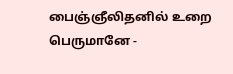பைஞ்ஞீலிதனில் உறை பெருமானே -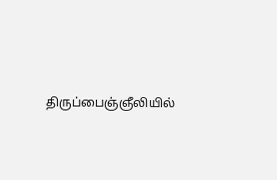திருப்பைஞ்ஞீலியில்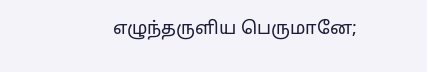எழுந்தருளிய பெருமானே;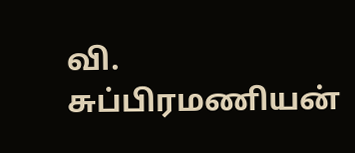வி. சுப்பிரமணியன்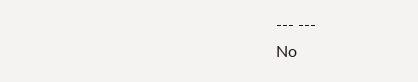--- ---
No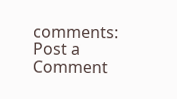comments:
Post a Comment